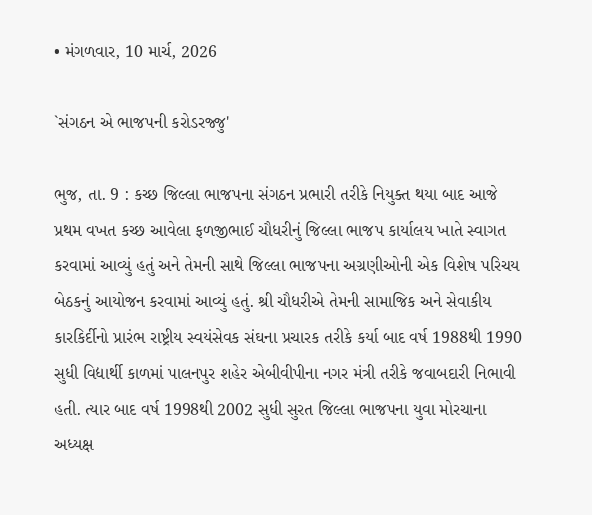• મંગળવાર, 10 માર્ચ, 2026

`સંગઠન એ ભાજપની કરોડરજ્જુ'

ભુજ, તા. 9 : કચ્છ જિલ્લા ભાજપના સંગઠન પ્રભારી તરીકે નિયુક્ત થયા બાદ આજે પ્રથમ વખત કચ્છ આવેલા ફળજીભાઈ ચૌધરીનું જિલ્લા ભાજપ કાર્યાલય ખાતે સ્વાગત કરવામાં આવ્યું હતું અને તેમની સાથે જિલ્લા ભાજપના અગ્રણીઓની એક વિશેષ પરિચય બેઠકનું આયોજન કરવામાં આવ્યું હતું. શ્રી ચૌધરીએ તેમની સામાજિક અને સેવાકીય કારકિર્દીનો પ્રારંભ રાષ્ટ્રીય સ્વયંસેવક સંઘના પ્રચારક તરીકે કર્યા બાદ વર્ષ 1988થી 1990 સુધી વિદ્યાર્થી કાળમાં પાલનપુર શહેર એબીવીપીના નગર મંત્રી તરીકે જવાબદારી નિભાવી હતી. ત્યાર બાદ વર્ષ 1998થી 2002 સુધી સુરત જિલ્લા ભાજપના યુવા મોરચાના અધ્યક્ષ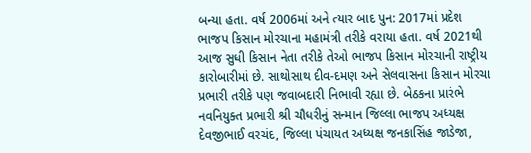બન્યા હતા. વર્ષ 2006માં અને ત્યાર બાદ પુન: 2017માં પ્રદેશ ભાજપ કિસાન મોરચાના મહામંત્રી તરીકે વરાયા હતા. વર્ષ 2021થી આજ સુધી કિસાન નેતા તરીકે તેઓ ભાજપ કિસાન મોરચાની રાષ્ટ્રીય કારોબારીમાં છે. સાથોસાથ દીવ-દમણ અને સેલવાસના કિસાન મોરચા પ્રભારી તરીકે પણ જવાબદારી નિભાવી રહ્યા છે. બેઠકના પ્રારંભે નવનિયુક્ત પ્રભારી શ્રી ચૌધરીનું સન્માન જિલ્લા ભાજપ અધ્યક્ષ દેવજીભાઈ વરચંદ, જિલ્લા પંચાયત અધ્યક્ષ જનકાસિંહ જાડેજા,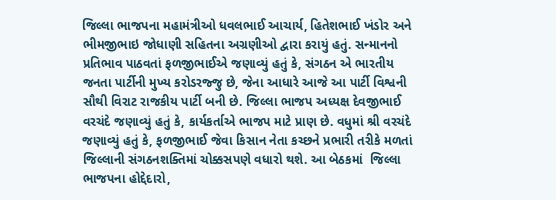જિલ્લા ભાજપના મહામંત્રીઓ ધવલભાઈ આચાર્ય, હિતેશભાઈ ખંડોર અને ભીમજીભાઇ જોધાણી સહિતના અગ્રણીઓ દ્વારા કરાયું હતું. સન્માનનો પ્રતિભાવ પાઠવતાં ફળજીભાઈએ જણાવ્યું હતું કે, સંગઠન એ ભારતીય જનતા પાર્ટીની મુખ્ય કરોડરજ્જુ છે, જેના આધારે આજે આ પાર્ટી વિશ્વની સૌથી વિરાટ રાજકીય પાર્ટી બની છે. જિલ્લા ભાજપ અધ્યક્ષ દેવજીભાઈ વરચંદે જણાવ્યું હતું કે, કાર્યકર્તાએ ભાજપ માટે પ્રાણ છે. વધુમાં શ્રી વરચંદે જણાવ્યું હતું કે, ફળજીભાઈ જેવા કિસાન નેતા કચ્છને પ્રભારી તરીકે મળતાં જિલ્લાની સંગઠનશક્તિમાં ચોક્કસપણે વધારો થશે. આ બેઠકમાં  જિલ્લા ભાજપના હોદ્દેદારો,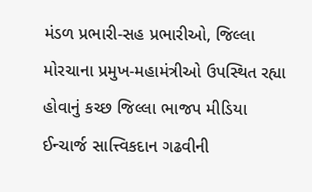મંડળ પ્રભારી-સહ પ્રભારીઓ, જિલ્લા મોરચાના પ્રમુખ-મહામંત્રીઓ ઉપસ્થિત રહ્યા હોવાનું કચ્છ જિલ્લા ભાજપ મીડિયા ઈન્ચાર્જ સાત્ત્વિકદાન ગઢવીની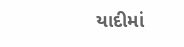યાદીમાં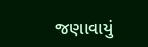જણાવાયું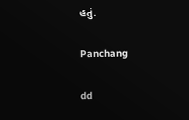હતું.

Panchang

dd